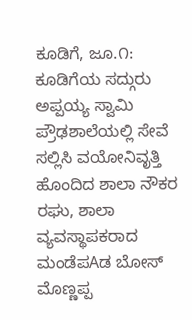ಕೂಡಿಗೆ, ಜೂ.೧: ಕೂಡಿಗೆಯ ಸದ್ಗುರು ಅಪ್ಪಯ್ಯ ಸ್ವಾಮಿ ಪ್ರೌಢಶಾಲೆಯಲ್ಲಿ ಸೇವೆ ಸಲ್ಲಿಸಿ ವಯೋನಿವೃತ್ತಿ ಹೊಂದಿದ ಶಾಲಾ ನೌಕರ ರಘು, ಶಾಲಾ ವ್ಯವಸ್ಥಾಪಕರಾದ ಮಂಡೆಪAಡ ಬೋಸ್ ಮೊಣ್ಣಪ್ಪ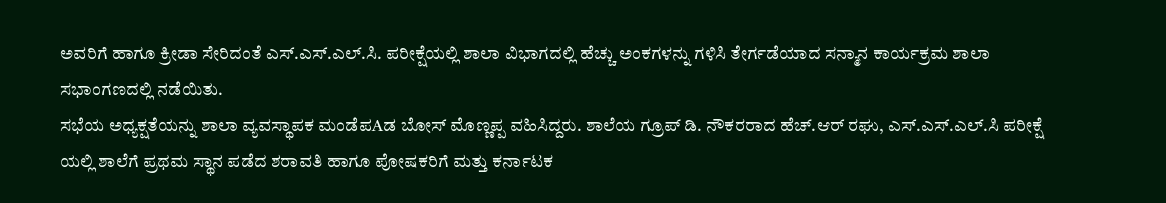ಅವರಿಗೆ ಹಾಗೂ ಕ್ರೀಡಾ ಸೇರಿದಂತೆ ಎಸ್.ಎಸ್.ಎಲ್.ಸಿ. ಪರೀಕ್ಷೆಯಲ್ಲಿ ಶಾಲಾ ವಿಭಾಗದಲ್ಲಿ ಹೆಚ್ಚು ಅಂಕಗಳನ್ನು ಗಳಿಸಿ ತೇರ್ಗಡೆಯಾದ ಸನ್ಮಾನ ಕಾರ್ಯಕ್ರಮ ಶಾಲಾ ಸಭಾಂಗಣದಲ್ಲಿ ನಡೆಯಿತು.
ಸಭೆಯ ಅಧ್ಯಕ್ಷತೆಯನ್ನು ಶಾಲಾ ವ್ಯವಸ್ಥಾಪಕ ಮಂಡೆಪAಡ ಬೋಸ್ ಮೊಣ್ಣಪ್ಪ ವಹಿಸಿದ್ದರು. ಶಾಲೆಯ ಗ್ರೂಪ್ ಡಿ. ನೌಕರರಾದ ಹೆಚ್.ಆರ್ ರಘು, ಎಸ್.ಎಸ್.ಎಲ್.ಸಿ ಪರೀಕ್ಷೆ ಯಲ್ಲಿ ಶಾಲೆಗೆ ಪ್ರಥಮ ಸ್ಥಾನ ಪಡೆದ ಶರಾವತಿ ಹಾಗೂ ಪೋಷಕರಿಗೆ ಮತ್ತು ಕರ್ನಾಟಕ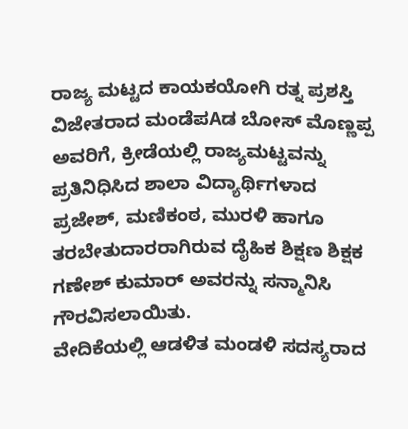ರಾಜ್ಯ ಮಟ್ಟದ ಕಾಯಕಯೋಗಿ ರತ್ನ ಪ್ರಶಸ್ತಿ ವಿಜೇತರಾದ ಮಂಡೆಪAಡ ಬೋಸ್ ಮೊಣ್ಣಪ್ಪ ಅವರಿಗೆ, ಕ್ರೀಡೆಯಲ್ಲಿ ರಾಜ್ಯಮಟ್ಟವನ್ನು ಪ್ರತಿನಿಧಿಸಿದ ಶಾಲಾ ವಿದ್ಯಾರ್ಥಿಗಳಾದ ಪ್ರಜೇಶ್, ಮಣಿಕಂಠ, ಮುರಳಿ ಹಾಗೂ ತರಬೇತುದಾರರಾಗಿರುವ ದೈಹಿಕ ಶಿಕ್ಷಣ ಶಿಕ್ಷಕ ಗಣೇಶ್ ಕುಮಾರ್ ಅವರನ್ನು ಸನ್ಮಾನಿಸಿ ಗೌರವಿಸಲಾಯಿತು.
ವೇದಿಕೆಯಲ್ಲಿ ಆಡಳಿತ ಮಂಡಳಿ ಸದಸ್ಯರಾದ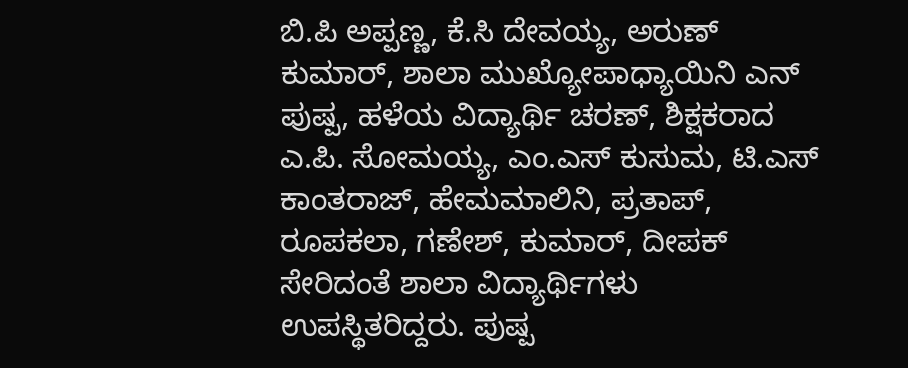ಬಿ.ಪಿ ಅಪ್ಪಣ್ಣ, ಕೆ.ಸಿ ದೇವಯ್ಯ, ಅರುಣ್ ಕುಮಾರ್, ಶಾಲಾ ಮುಖ್ಯೋಪಾಧ್ಯಾಯಿನಿ ಎನ್ ಪುಷ್ಪ, ಹಳೆಯ ವಿದ್ಯಾರ್ಥಿ ಚರಣ್, ಶಿಕ್ಷಕರಾದ ಎ.ಪಿ. ಸೋಮಯ್ಯ, ಎಂ.ಎಸ್ ಕುಸುಮ, ಟಿ.ಎಸ್ ಕಾಂತರಾಜ್, ಹೇಮಮಾಲಿನಿ, ಪ್ರತಾಪ್, ರೂಪಕಲಾ, ಗಣೇಶ್, ಕುಮಾರ್, ದೀಪಕ್ ಸೇರಿದಂತೆ ಶಾಲಾ ವಿದ್ಯಾರ್ಥಿಗಳು ಉಪಸ್ಥಿತರಿದ್ದರು. ಪುಷ್ಪ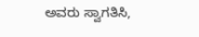ಅವರು ಸ್ವಾಗತಿಸಿ,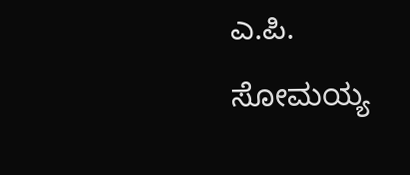ಎ.ಪಿ. ಸೋಮಯ್ಯ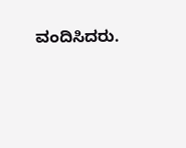ವಂದಿಸಿದರು.